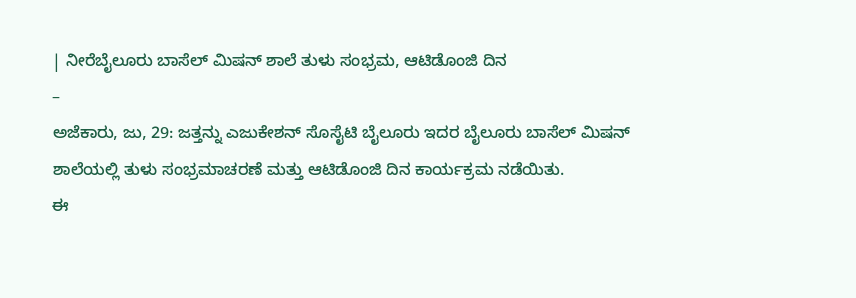| ನೀರೆಬೈಲೂರು ಬಾಸೆಲ್ ಮಿಷನ್ ಶಾಲೆ ತುಳು ಸಂಭ್ರಮ, ಆಟಿಡೊಂಜಿ ದಿನ
–
ಅಜೆಕಾರು, ಜು, 29: ಜತ್ತನ್ನು ಎಜುಕೇಶನ್ ಸೊಸೈಟಿ ಬೈಲೂರು ಇದರ ಬೈಲೂರು ಬಾಸೆಲ್ ಮಿಷನ್ ಶಾಲೆಯಲ್ಲಿ ತುಳು ಸಂಭ್ರಮಾಚರಣೆ ಮತ್ತು ಆಟಿಡೊಂಜಿ ದಿನ ಕಾರ್ಯಕ್ರಮ ನಡೆಯಿತು.
ಈ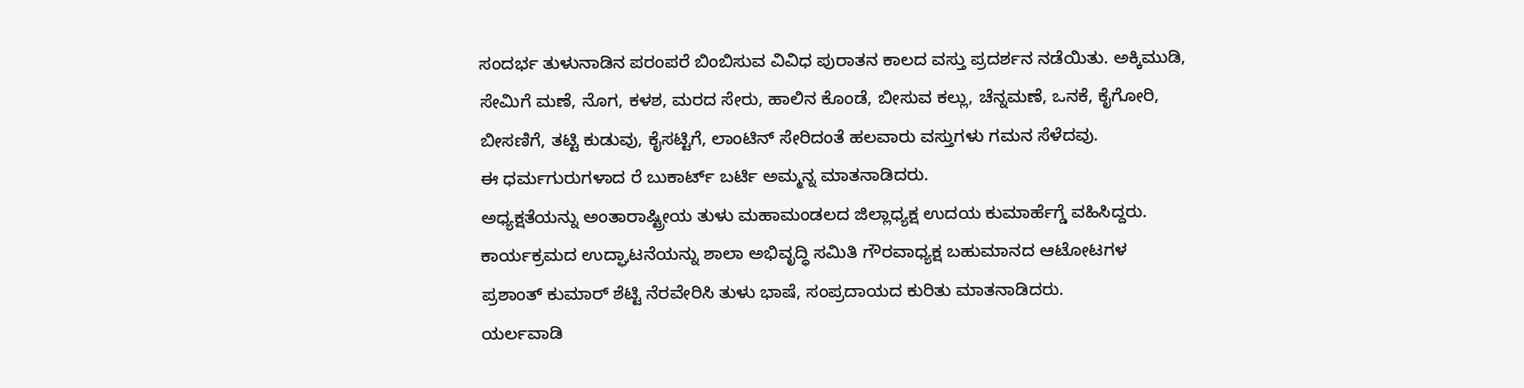ಸಂದರ್ಭ ತುಳುನಾಡಿನ ಪರಂಪರೆ ಬಿಂಬಿಸುವ ವಿವಿಧ ಪುರಾತನ ಕಾಲದ ವಸ್ತು ಪ್ರದರ್ಶನ ನಡೆಯಿತು. ಅಕ್ಕಿಮುಡಿ, ಸೇಮಿಗೆ ಮಣೆ, ನೊಗ, ಕಳಶ, ಮರದ ಸೇರು, ಹಾಲಿನ ಕೊಂಡೆ, ಬೀಸುವ ಕಲ್ಲು, ಚೆನ್ನಮಣೆ, ಒನಕೆ, ಕೈಗೋರಿ, ಬೀಸಣಿಗೆ, ತಟ್ಟಿ ಕುಡುವು, ಕೈಸಟ್ಟಿಗೆ, ಲಾಂಟಿನ್ ಸೇರಿದಂತೆ ಹಲವಾರು ವಸ್ತುಗಳು ಗಮನ ಸೆಳೆದವು.
ಈ ಧರ್ಮಗುರುಗಳಾದ ರೆ ಬುಕಾರ್ಟ್ ಬರ್ಟಿ ಅಮ್ಮನ್ನ ಮಾತನಾಡಿದರು.
ಅಧ್ಯಕ್ಷತೆಯನ್ನು ಅಂತಾರಾಷ್ಟ್ರೀಯ ತುಳು ಮಹಾಮಂಡಲದ ಜಿಲ್ಲಾಧ್ಯಕ್ಷ ಉದಯ ಕುಮಾರ್ಹೆಗ್ಡೆ ವಹಿಸಿದ್ದರು.
ಕಾರ್ಯಕ್ರಮದ ಉದ್ಘಾಟನೆಯನ್ನು ಶಾಲಾ ಅಭಿವೃದ್ಧಿ ಸಮಿತಿ ಗೌರವಾಧ್ಯಕ್ಷ ಬಹುಮಾನದ ಆಟೋಟಗಳ
ಪ್ರಶಾಂತ್ ಕುಮಾರ್ ಶೆಟ್ಟಿ ನೆರವೇರಿಸಿ ತುಳು ಭಾಷೆ, ಸಂಪ್ರದಾಯದ ಕುರಿತು ಮಾತನಾಡಿದರು.
ಯರ್ಲವಾಡಿ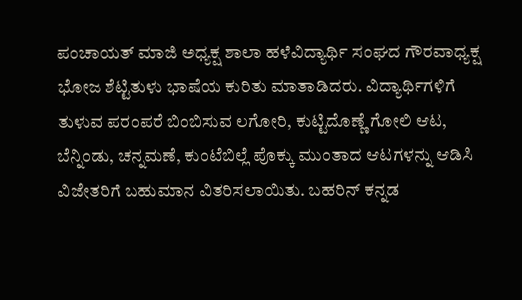ಪಂಚಾಯತ್ ಮಾಜಿ ಅಧ್ಯಕ್ಷ ಶಾಲಾ ಹಳೆವಿದ್ಯಾರ್ಥಿ ಸಂಘದ ಗೌರವಾಧ್ಯಕ್ಷ ಭೋಜ ಶೆಟ್ಟಿತುಳು ಭಾಷೆಯ ಕುರಿತು ಮಾತಾಡಿದರು. ವಿದ್ಯಾರ್ಥಿಗಳಿಗೆ ತುಳುವ ಪರಂಪರೆ ಬಿಂಬಿಸುವ ಲಗೋರಿ, ಕುಟ್ಟಿದೊಣ್ಣೆ ಗೋಲಿ ಆಟ, ಬೆನ್ನಿಂಡು, ಚನ್ನಮಣೆ, ಕುಂಟೆಬಿಲ್ಲೆ ಪೊಕ್ಕು ಮುಂತಾದ ಆಟಗಳನ್ನು ಆಡಿಸಿ ವಿಜೇತರಿಗೆ ಬಹುಮಾನ ವಿತರಿಸಲಾಯಿತು. ಬಹರಿನ್ ಕನ್ನಡ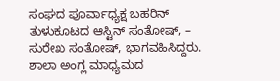ಸಂಘದ ಪೂರ್ವಾಧ್ಯಕ್ಷ ಬಹರಿನ್ ತುಳುಕೂಟದ ಆಸ್ಟಿನ್ ಸಂತೋಷ್, – ಸುರೇಖ ಸಂತೋಷ್, ಭಾಗವಹಿಸಿದ್ದರು. ಶಾಲಾ ಅಂಗ್ಲ ಮಾಧ್ಯಮದ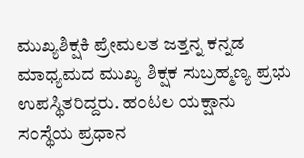ಮುಖ್ಯಶಿಕ್ಷಕಿ ಪ್ರೇಮಲತ ಜತ್ತನ್ನ ಕನ್ನಡ ಮಾಧ್ಯಮದ ಮುಖ್ಯ ಶಿಕ್ಷಕ ಸುಬ್ರಹ್ಮಣ್ಯ ಪ್ರಭು ಉಪಸ್ಥಿತರಿದ್ದರು. ಹಂಟಲ ಯಕ್ಷಾನು
ಸಂಸ್ಥೆಯ ಪ್ರಧಾನ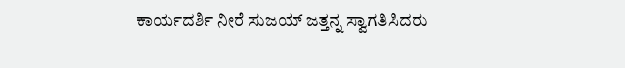ಕಾರ್ಯದರ್ಶಿ ನೀರೆ ಸುಜಯ್ ಜತ್ತನ್ನ ಸ್ವಾಗತಿಸಿದರು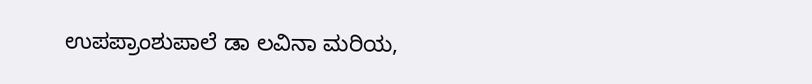ಉಪಪ್ರಾಂಶುಪಾಲೆ ಡಾ ಲವಿನಾ ಮರಿಯ,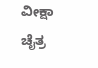ವೀಕ್ಷಾ ಚೈತ್ರ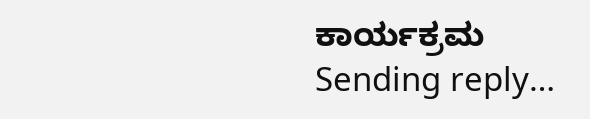ಕಾರ್ಯಕ್ರಮ
Sending reply…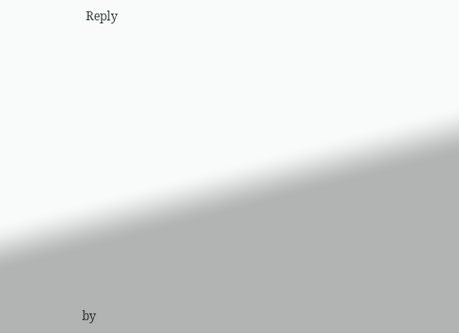Reply



















by